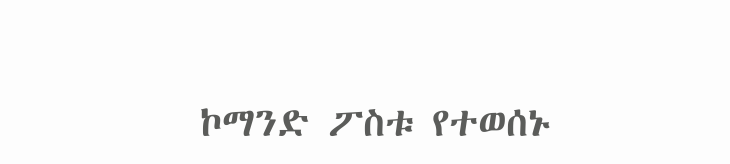ኮማንድ ፖስቱ የተወሰኑ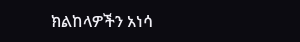ክልከላዎችን አነሳ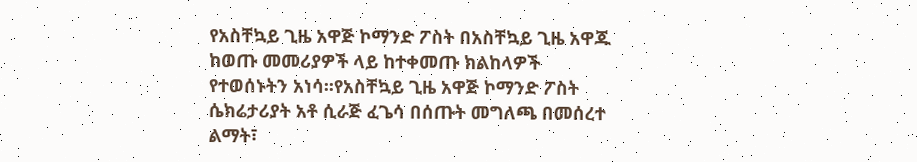የአስቸኳይ ጊዜ አዋጅ ኮማንድ ፖስት በአስቸኳይ ጊዜ አዋጁ ከወጡ መመሪያዎች ላይ ከተቀመጡ ክልከላዎች የተወሰኑትን አነሳ፡፡የአስቸኳይ ጊዜ አዋጅ ኮማንድ ፖስት ሴክሬታሪያት አቶ ሲራጅ ፈጌሳ በሰጡት መግለጫ በመሰረተ ልማት፣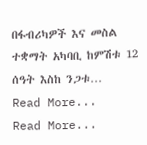በፋብሪካዎች እና መስል ተቋማት አካባቢ ከምሽቱ 12 ሰዓት እስከ ንጋቱ…
Read More...
Read More...